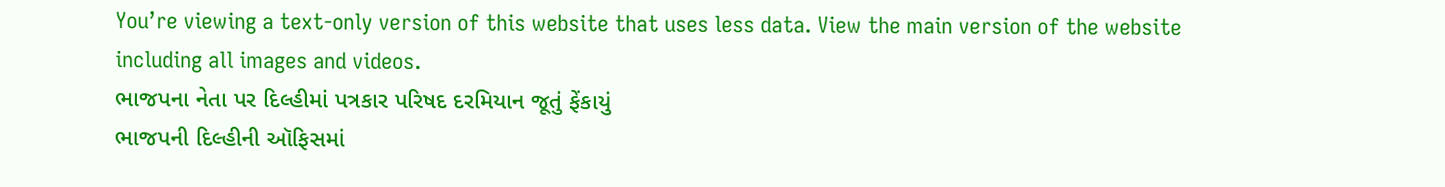You’re viewing a text-only version of this website that uses less data. View the main version of the website including all images and videos.
ભાજપના નેતા પર દિલ્હીમાં પત્રકાર પરિષદ દરમિયાન જૂતું ફેંકાયું
ભાજપની દિલ્હીની ઑફિસમાં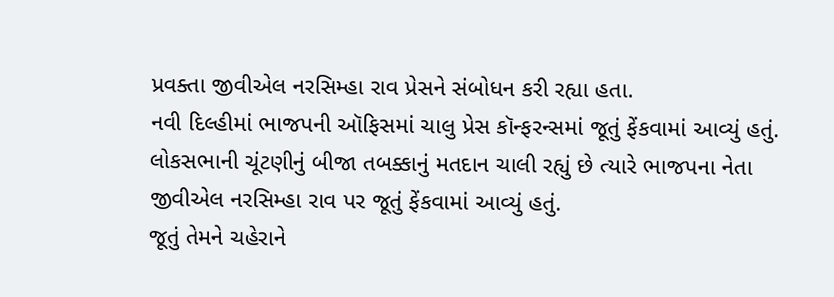પ્રવક્તા જીવીએલ નરસિમ્હા રાવ પ્રેસને સંબોધન કરી રહ્યા હતા.
નવી દિલ્હીમાં ભાજપની ઑફિસમાં ચાલુ પ્રેસ કૉન્ફરન્સમાં જૂતું ફેંકવામાં આવ્યું હતું.
લોકસભાની ચૂંટણીનું બીજા તબક્કાનું મતદાન ચાલી રહ્યું છે ત્યારે ભાજપના નેતા જીવીએલ નરસિમ્હા રાવ પર જૂતું ફેંકવામાં આવ્યું હતું.
જૂતું તેમને ચહેરાને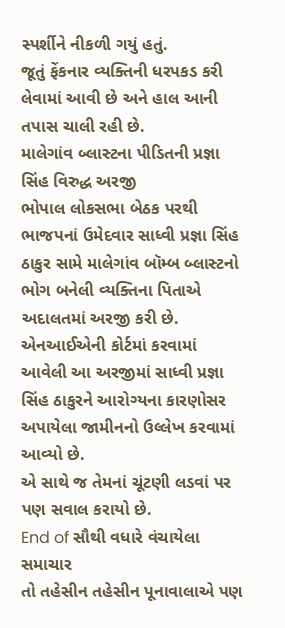સ્પર્શીને નીકળી ગયું હતું.
જૂતું ફેંકનાર વ્યક્તિની ધરપકડ કરી લેવામાં આવી છે અને હાલ આની તપાસ ચાલી રહી છે.
માલેગાંવ બ્લાસ્ટના પીડિતની પ્રજ્ઞા સિંહ વિરુદ્ધ અરજી
ભોપાલ લોકસભા બેઠક પરથી ભાજપનાં ઉમેદવાર સાધ્વી પ્રજ્ઞા સિંહ ઠાકુર સામે માલેગાંવ બૉમ્બ બ્લાસ્ટનો ભોગ બનેલી વ્યક્તિના પિતાએ અદાલતમાં અરજી કરી છે.
એનઆઈએની કોર્ટમાં કરવામાં આવેલી આ અરજીમાં સાધ્વી પ્રજ્ઞા સિંહ ઠાકુરને આરોગ્યના કારણોસર અપાયેલા જામીનનો ઉલ્લેખ કરવામાં આવ્યો છે.
એ સાથે જ તેમનાં ચૂંટણી લડવાં પર પણ સવાલ કરાયો છે.
End of સૌથી વધારે વંચાયેલા સમાચાર
તો તહેસીન તહેસીન પૂનાવાલાએ પણ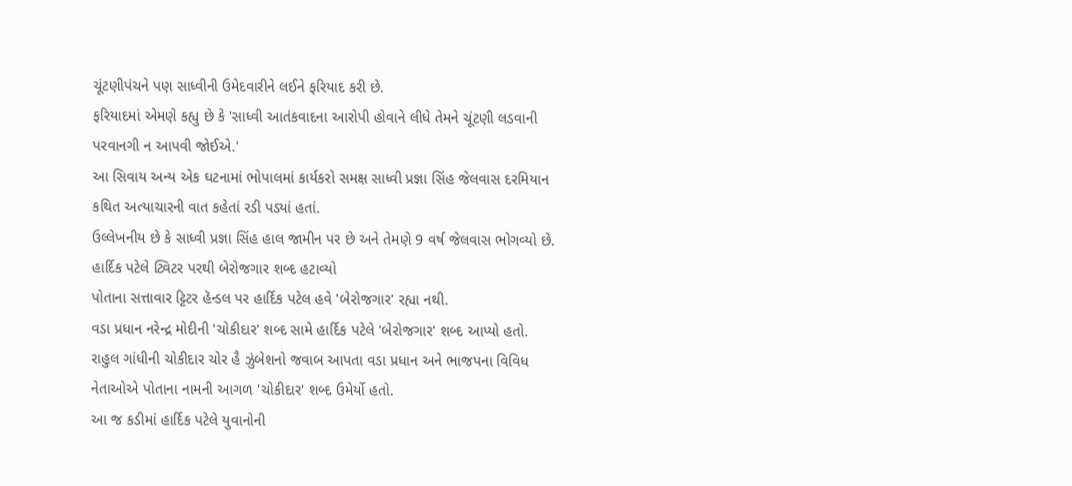ચૂંટણીપંચને પણ સાધ્વીની ઉમેદવારીને લઈને ફરિયાદ કરી છે.
ફરિયાદમાં એમણે કહ્યુ છે કે 'સાધ્વી આતંકવાદના આરોપી હોવાને લીધે તેમને ચૂંટણી લડવાની પરવાનગી ન આપવી જોઈએ.'
આ સિવાય અન્ય એક ઘટનામાં ભોપાલમાં કાર્યકરો સમક્ષ સાધ્વી પ્રજ્ઞા સિંહ જેલવાસ દરમિયાન કથિત અત્યાચારની વાત કહેતાં રડી પડ્યાં હતાં.
ઉલ્લેખનીય છે કે સાધ્વી પ્રજ્ઞા સિંહ હાલ જામીન પર છે અને તેમણે 9 વર્ષ જેલવાસ ભોગવ્યો છે.
હાર્દિક પટેલે ટ્વિટર પરથી બેરોજગાર શબ્દ હટાવ્યો
પોતાના સત્તાવાર ટ્ટિટર હૅન્ડલ પર હાર્દિક પટેલ હવે 'બેરોજગાર' રહ્યા નથી.
વડા પ્રધાન નરેન્દ્ર મોદીની 'ચોકીદાર' શબ્દ સામે હાર્દિક પટેલે 'બેરોજગાર' શબ્દ આપ્યો હતો.
રાહુલ ગાંધીની ચોકીદાર ચોર હૈ ઝુંબેશનો જવાબ આપતા વડા પ્રધાન અને ભાજપના વિવિધ નેતાઓએ પોતાના નામની આગળ 'ચોકીદાર' શબ્દ ઉમેર્યો હતો.
આ જ કડીમાં હાર્દિક પટેલે યુવાનોની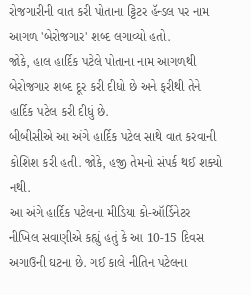રોજગારીની વાત કરી પોતાના ટ્ટિટર હૅન્ડલ પર નામ આગળ 'બેરોજગાર' શબ્દ લગાવ્યો હતો.
જોકે, હાલ હાર્દિક પટેલે પોતાના નામ આગળથી બેરોજગાર શબ્દ દૂર કરી દીધો છે અને ફરીથી તેને હાર્દિક પટેલ કરી દીધું છે.
બીબીસીએ આ અંગે હાર્દિક પટેલ સાથે વાત કરવાની કોશિશ કરી હતી. જોકે, હજી તેમનો સંપર્ક થઈ શક્યો નથી.
આ અંગે હાર્દિક પટેલના મીડિયા કો-ઑર્ડિનેટર નીખિલ સવાણીએ કહ્યું હતું કે આ 10-15 દિવસ અગાઉની ઘટના છે. ગઈ કાલે નીતિન પટેલના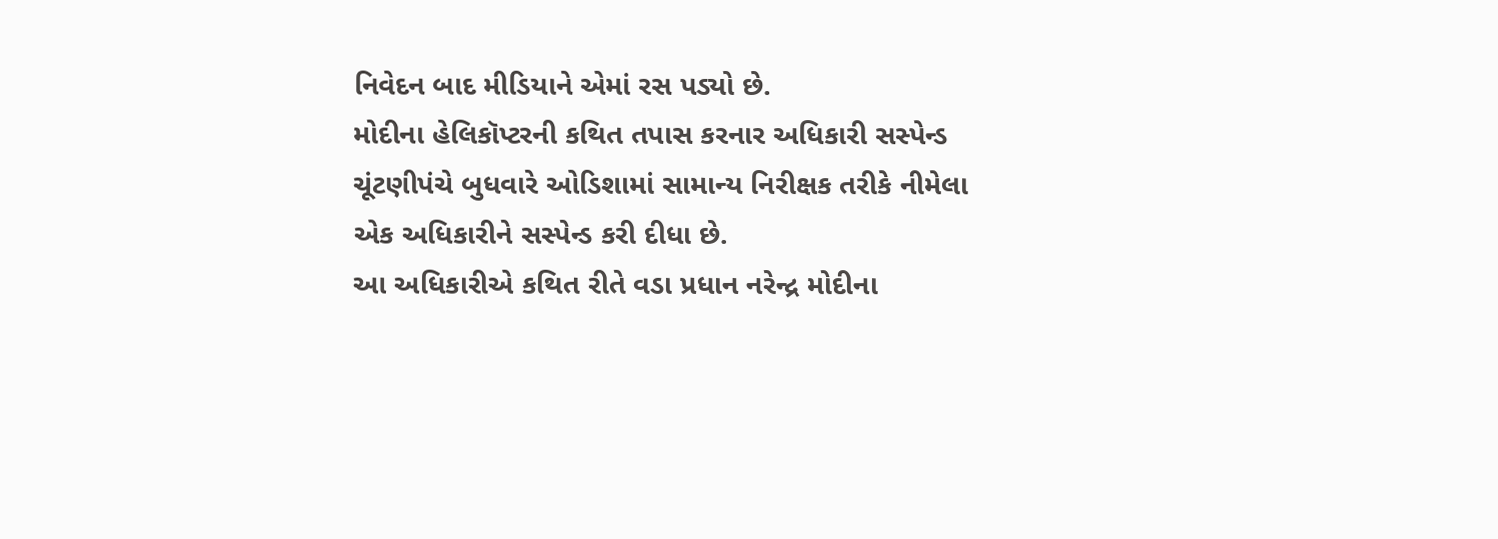નિવેદન બાદ મીડિયાને એમાં રસ પડ્યો છે.
મોદીના હેલિકૉપ્ટરની કથિત તપાસ કરનાર અધિકારી સસ્પેન્ડ
ચૂંટણીપંચે બુધવારે ઓડિશામાં સામાન્ય નિરીક્ષક તરીકે નીમેલા એક અધિકારીને સસ્પેન્ડ કરી દીધા છે.
આ અધિકારીએ કથિત રીતે વડા પ્રધાન નરેન્દ્ર મોદીના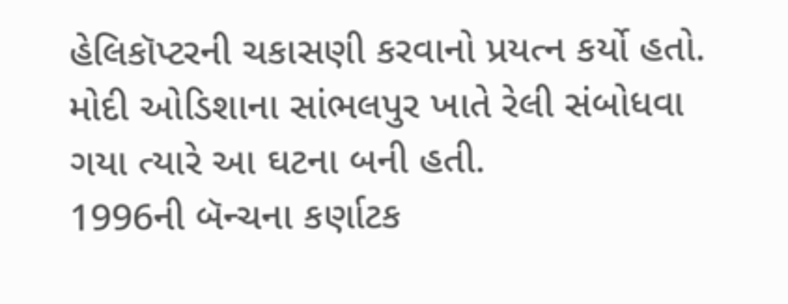હેલિકૉપ્ટરની ચકાસણી કરવાનો પ્રયત્ન કર્યો હતો.
મોદી ઓડિશાના સાંભલપુર ખાતે રેલી સંબોધવા ગયા ત્યારે આ ઘટના બની હતી.
1996ની બૅન્ચના કર્ણાટક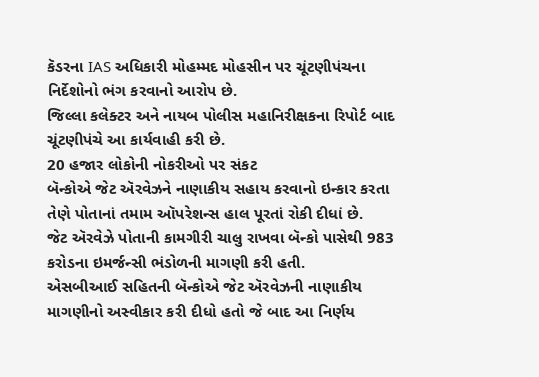કૅડરના IAS અધિકારી મોહમ્મદ મોહસીન પર ચૂંટણીપંચના નિર્દેશોનો ભંગ કરવાનો આરોપ છે.
જિલ્લા કલેક્ટર અને નાયબ પોલીસ મહાનિરીક્ષકના રિપોર્ટ બાદ ચૂંટણીપંચે આ કાર્યવાહી કરી છે.
20 હજાર લોકોની નોકરીઓ પર સંકટ
બૅન્કોએ જેટ ઍરવેઝને નાણાકીય સહાય કરવાનો ઇન્કાર કરતા તેણે પોતાનાં તમામ ઑપરેશન્સ હાલ પૂરતાં રોકી દીધાં છે.
જેટ ઍરવેઝે પોતાની કામગીરી ચાલુ રાખવા બૅન્કો પાસેથી 983 કરોડના ઇમર્જન્સી ભંડોળની માગણી કરી હતી.
એસબીઆઈ સહિતની બૅન્કોએ જેટ ઍરવેઝની નાણાકીય માગણીનો અસ્વીકાર કરી દીધો હતો જે બાદ આ નિર્ણય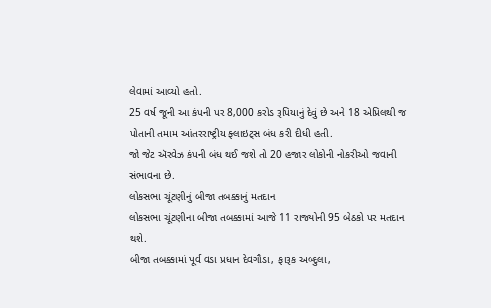લેવામાં આવ્યો હતો.
25 વર્ષ જૂની આ કંપની પર 8,000 કરોડ રૂપિયાનું દેવું છે અને 18 એપ્રિલથી જ પોતાની તમામ આંતરરાષ્ટ્રીય ફ્લાઇટ્સ બંધ કરી દીધી હતી.
જો જેટ ઍરવેઝ કંપની બંધ થઈ જશે તો 20 હજાર લોકોની નોકરીઓ જવાની સંભાવના છે.
લોકસભા ચૂંટણીનું બીજા તબક્કાનું મતદાન
લોકસભા ચૂંટણીના બીજા તબક્કામાં આજે 11 રાજ્યોની 95 બેઠકો પર મતદાન થશે.
બીજા તબક્કામાં પૂર્વ વડા પ્રધાન દેવગૌડા, ફારૂક અબ્દુલા,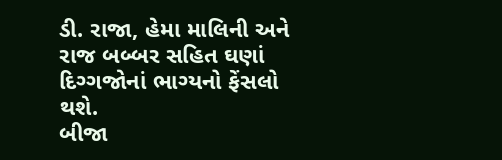ડી. રાજા, હેમા માલિની અને રાજ બબ્બર સહિત ઘણાં દિગ્ગજોનાં ભાગ્યનો ફેંસલો થશે.
બીજા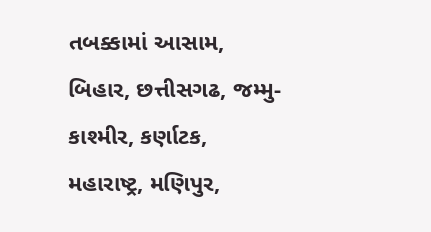તબક્કામાં આસામ, બિહાર, છત્તીસગઢ, જમ્મુ-કાશ્મીર, કર્ણાટક, મહારાષ્ટ્ર, મણિપુર,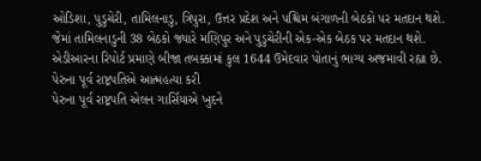ઓડિશા, પુડુચેરી, તામિલનાડુ, ત્રિપુરા, ઉત્તર પ્રદેશ અને પશ્ચિમ બંગાળની બેઠકો પર મતદાન થશે.
જેમાં તામિલનાડુની 38 બેઠકો જ્યારે મણિપુર અને પુડુચેરીની એક-એક બેઠક પર મતદાન થશે.
એડીઆરના રિપોર્ટ પ્રમાણે બીજા તબક્કામાં કુલ 1644 ઉમેદવાર પોતાનું ભાગ્ય અજમાવી રહ્યા છે.
પેરુના પૂર્વ રાષ્ટ્રપતિએ આત્મહત્યા કરી
પેરુના પૂર્વ રાષ્ટ્રપતિ એલન ગાર્સિયાએ ખુદને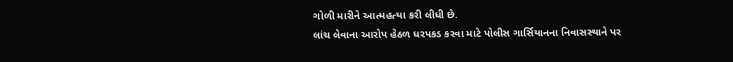ગોળી મારીને આત્મહત્યા કરી લીધી છે.
લાંચ લેવાના આરોપ હેઠળ ધરપકડ કરવા માટે પોલીસ ગાર્સિયાનના નિવાસસ્થાને પર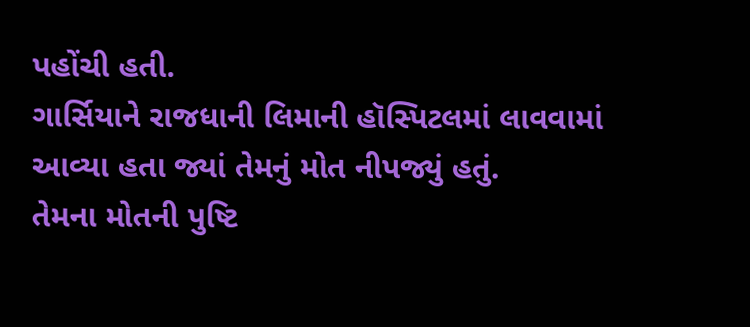પહોંચી હતી.
ગાર્સિયાને રાજધાની લિમાની હૉસ્પિટલમાં લાવવામાં આવ્યા હતા જ્યાં તેમનું મોત નીપજ્યું હતું.
તેમના મોતની પુષ્ટિ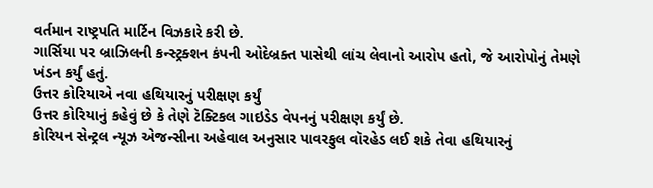વર્તમાન રાષ્ટ્રપતિ માર્ટિન વિઝકારે કરી છે.
ગાર્સિયા પર બ્રાઝિલની કન્સ્ટ્રક્શન કંપની ઓદેબ્રક્ત પાસેથી લાંચ લેવાનો આરોપ હતો, જે આરોપોનું તેમણે ખંડન કર્યું હતું.
ઉત્તર કોરિયાએ નવા હથિયારનું પરીક્ષણ કર્યું
ઉત્તર કોરિયાનું કહેવું છે કે તેણે ટૅક્ટિકલ ગાઇડેડ વેપનનું પરીક્ષણ કર્યું છે.
કોરિયન સેન્ટ્રલ ન્યૂઝ એજન્સીના અહેવાલ અનુસાર પાવરફુલ વૉરહેડ લઈ શકે તેવા હથિયારનું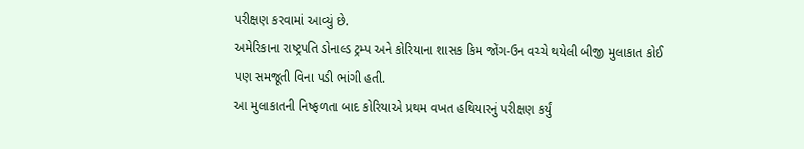પરીક્ષણ કરવામાં આવ્યું છે.
અમેરિકાના રાષ્ટ્રપતિ ડોનાલ્ડ ટ્રમ્પ અને કોરિયાના શાસક કિમ જોંગ-ઉન વચ્ચે થયેલી બીજી મુલાકાત કોઈ પણ સમજૂતી વિના પડી ભાંગી હતી.
આ મુલાકાતની નિષ્ફળતા બાદ કોરિયાએ પ્રથમ વખત હથિયારનું પરીક્ષણ કર્યું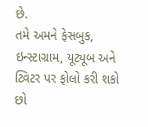છે.
તમે અમને ફેસબુક, ઇન્સ્ટાગ્રામ, યૂટ્યૂબ અને ટ્વિટર પર ફોલો કરી શકો છો